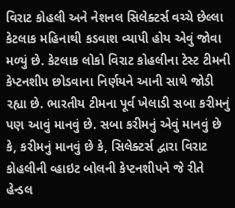વિરાટ કોહલી અને નેશનલ સિલેક્ટર્સ વચ્ચે છેલ્લા કેટલાક મહિનાથી કડવાશ વ્યાપી હોય એવું જોવા મળ્યું છે. કેટલાક લોકો વિરાટ કોહલીના ટેસ્ટ ટીમની કેપ્ટનશીપ છોડવાના નિર્ણયને આની સાથે જોડી રહ્યા છે. ભારતીય ટીમના પૂર્વ ખેલાડી સબા કરીમનું પણ આવું માનવું છે. સબા કરીમનું એવું માનવું છે કે, કરીમનું માનવું છે કે, સિલેક્ટર્સ દ્વારા વિરાટ કોહલીની વ્હાઇટ બોલની કેપ્ટનશીપને જે રીતે હેન્ડલ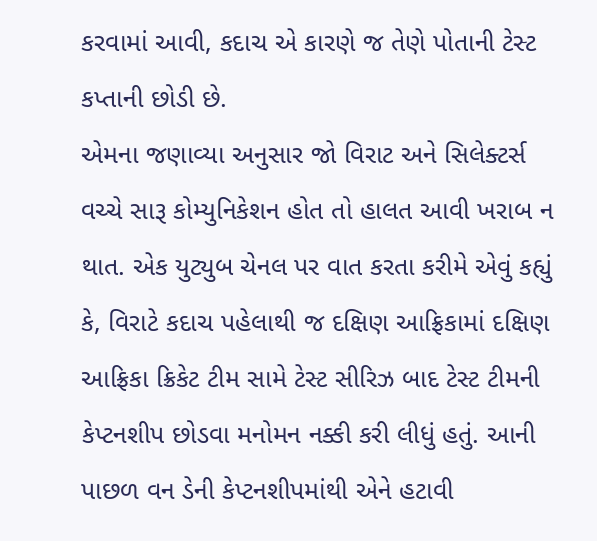કરવામાં આવી, કદાચ એ કારણે જ તેણે પોતાની ટેસ્ટ કપ્તાની છોડી છે.
એમના જણાવ્યા અનુસાર જો વિરાટ અને સિલેક્ટર્સ વચ્ચે સારૂ કોમ્યુનિકેશન હોત તો હાલત આવી ખરાબ ન થાત. એક યુટ્યુબ ચેનલ પર વાત કરતા કરીમે એવું કહ્યું કે, વિરાટે કદાચ પહેલાથી જ દક્ષિણ આફ્રિકામાં દક્ષિણ આફ્રિકા ક્રિકેટ ટીમ સામે ટેસ્ટ સીરિઝ બાદ ટેસ્ટ ટીમની કેપ્ટનશીપ છોડવા મનોમન નક્કી કરી લીધું હતું. આની પાછળ વન ડેની કેપ્ટનશીપમાંથી એને હટાવી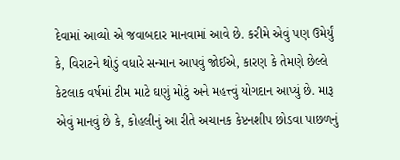દેવામાં આવ્યો એ જવાબદાર માનવામાં આવે છે. કરીમે એવું પણ ઉમેર્યું કે, વિરાટને થોડું વધારે સન્માન આપવું જોઈએ, કારણ કે તેમણે છેલ્લે કેટલાક વર્ષમાં ટીમ માટે ઘણું મોટું અને મહત્ત્વું યોગદાન આપ્યું છે. મારૂ એવું માનવું છે કે, કોહલીનું આ રીતે અચાનક કેપ્ટનશીપ છોડવા પાછળનું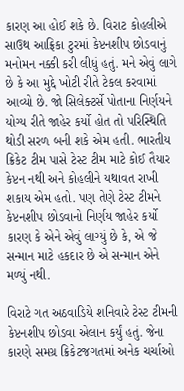કારણ આ હોઈ શકે છે. વિરાટ કોહલીએ સાઉથ આફ્રિકા ટુરમાં કેપ્ટનશીપ છોડવાનું મનોમન નક્કી કરી લીધું હતું. મને એવું લાગે છે કે આ મુદ્દે ખોટી રીતે ટેકલ કરવામાં આવ્યો છે. જો સિલેક્ટર્સે પોતાના નિર્ણયને યોગ્ય રીતે જાહેર કર્યો હોત તો પરિસ્થિતિ થોડી સરળ બની શકે એમ હતી. ભારતીય ક્રિકેટ ટીમ પાસે ટેસ્ટ ટીમ માટે કોઈ તૈયાર કેપ્ટન નથી અને કોહલીને યથાવત રાખી શકાય એમ હતો. પણ તેણે ટેસ્ટ ટીમને કેપ્ટનશીપ છોડવાનો નિર્ણય જાહેર કર્યો કારણ કે એને એવું લાગ્યું છે કે, એ જે સન્માન માટે હકદાર છે એ સન્માન એને મળ્યું નથી.

વિરાટે ગત અઠવાડિયે શનિવારે ટેસ્ટ ટીમની કેપ્ટનશીપ છોડવા એલાન કર્યું હતું. જેના કારણે સમગ્ર ક્રિકેટજગતમાં અનેક ચર્ચાઓ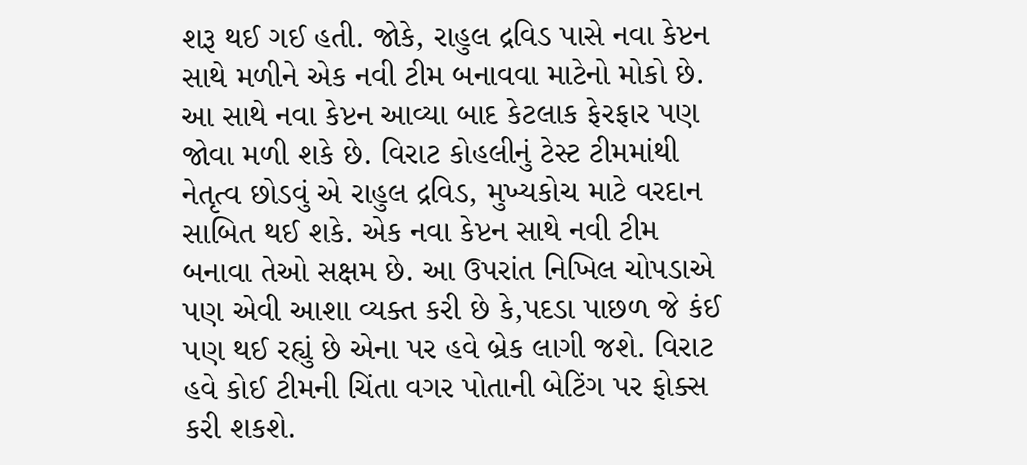શરૂ થઈ ગઈ હતી. જોકે, રાહુલ દ્રવિડ પાસે નવા કેપ્ટન સાથે મળીને એક નવી ટીમ બનાવવા માટેનો મોકો છે. આ સાથે નવા કેપ્ટન આવ્યા બાદ કેટલાક ફેરફાર પણ જોવા મળી શકે છે. વિરાટ કોહલીનું ટેસ્ટ ટીમમાંથી નેતૃત્વ છોડવું એ રાહુલ દ્રવિડ, મુખ્યકોચ માટે વરદાન સાબિત થઈ શકે. એક નવા કેપ્ટન સાથે નવી ટીમ બનાવા તેઓ સક્ષમ છે. આ ઉપરાંત નિખિલ ચોપડાએ પણ એવી આશા વ્યક્ત કરી છે કે,પદડા પાછળ જે કંઈ પણ થઈ રહ્યું છે એના પર હવે બ્રેક લાગી જશે. વિરાટ હવે કોઈ ટીમની ચિંતા વગર પોતાની બેટિંગ પર ફોક્સ કરી શકશે.